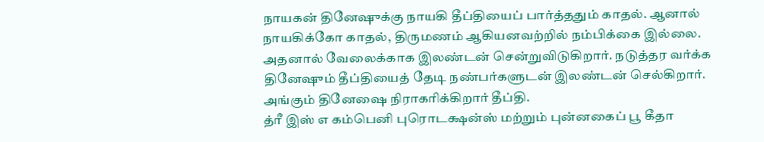நாயகன் தினேஷுக்கு நாயகி தீப்தியைப் பார்த்ததும் காதல். ஆனால் நாயகிக்கோ காதல், திருமணம் ஆகியனவற்றில் நம்பிக்கை இல்லை. அதனால் வேலைக்காக இலண்டன் சென்றுவிடுகிறார். நடுத்தர வர்க்க தினேஷும் தீப்தியைத் தேடி நண்பர்களுடன் இலண்டன் செல்கிறார். அங்கும் தினேஷை நிராகரிக்கிறார் தீப்தி.
த்ரீ இஸ் எ கம்பெனி புரொடக்ஷன்ஸ் மற்றும் புன்னகைப் பூ கீதா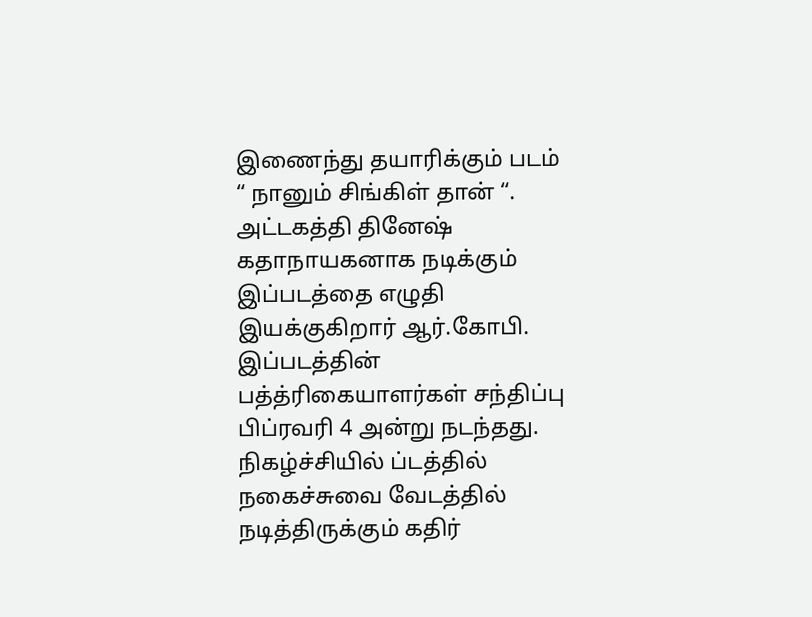இணைந்து தயாரிக்கும் படம் “ நானும் சிங்கிள் தான் “. அட்டகத்தி தினேஷ் கதாநாயகனாக நடிக்கும் இப்படத்தை எழுதி இயக்குகிறார் ஆர்.கோபி. இப்படத்தின் பத்த்ரிகையாளர்கள் சந்திப்பு பிப்ரவரி 4 அன்று நடந்தது. நிகழ்ச்சியில் ப்டத்தில் நகைச்சுவை வேடத்தில் நடித்திருக்கும் கதிர்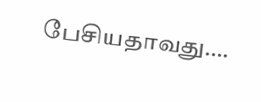பேசியதாவது….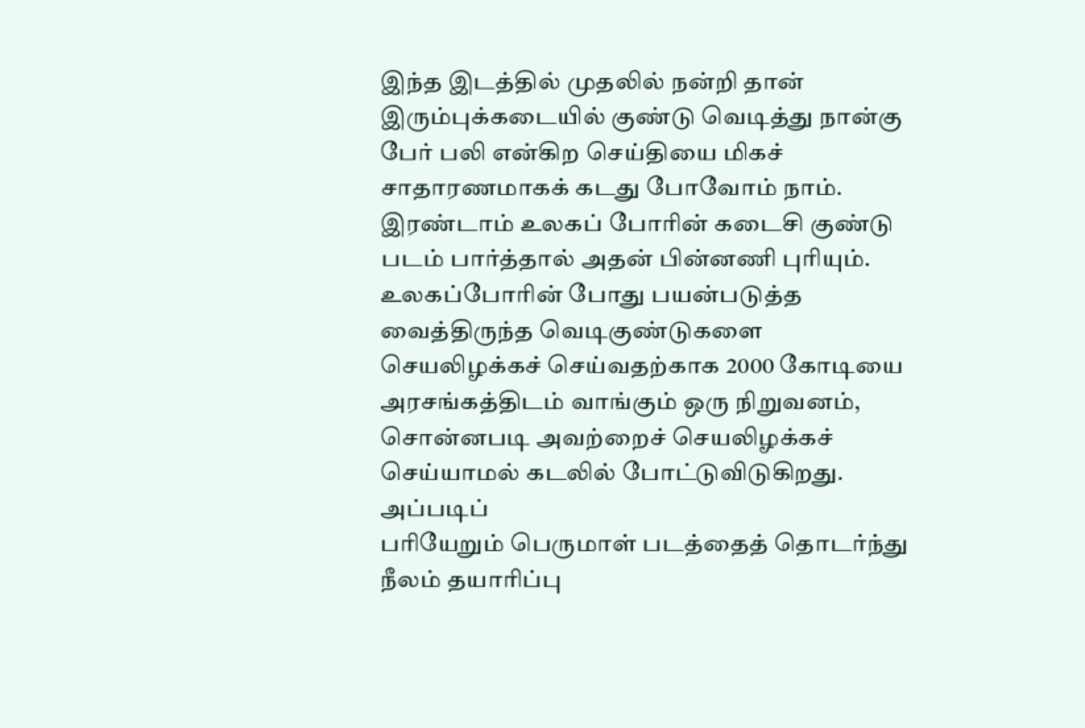இந்த இடத்தில் முதலில் நன்றி தான்
இரும்புக்கடையில் குண்டு வெடித்து நான்கு பேர் பலி என்கிற செய்தியை மிகச் சாதாரணமாகக் கடது போவோம் நாம். இரண்டாம் உலகப் போரின் கடைசி குண்டு படம் பார்த்தால் அதன் பின்னணி புரியும். உலகப்போரின் போது பயன்படுத்த வைத்திருந்த வெடிகுண்டுகளை செயலிழக்கச் செய்வதற்காக 2000 கோடியை அரசங்கத்திடம் வாங்கும் ஒரு நிறுவனம், சொன்னபடி அவற்றைச் செயலிழக்கச் செய்யாமல் கடலில் போட்டுவிடுகிறது. அப்படிப்
பரியேறும் பெருமாள் படத்தைத் தொடர்ந்து நீலம் தயாரிப்பு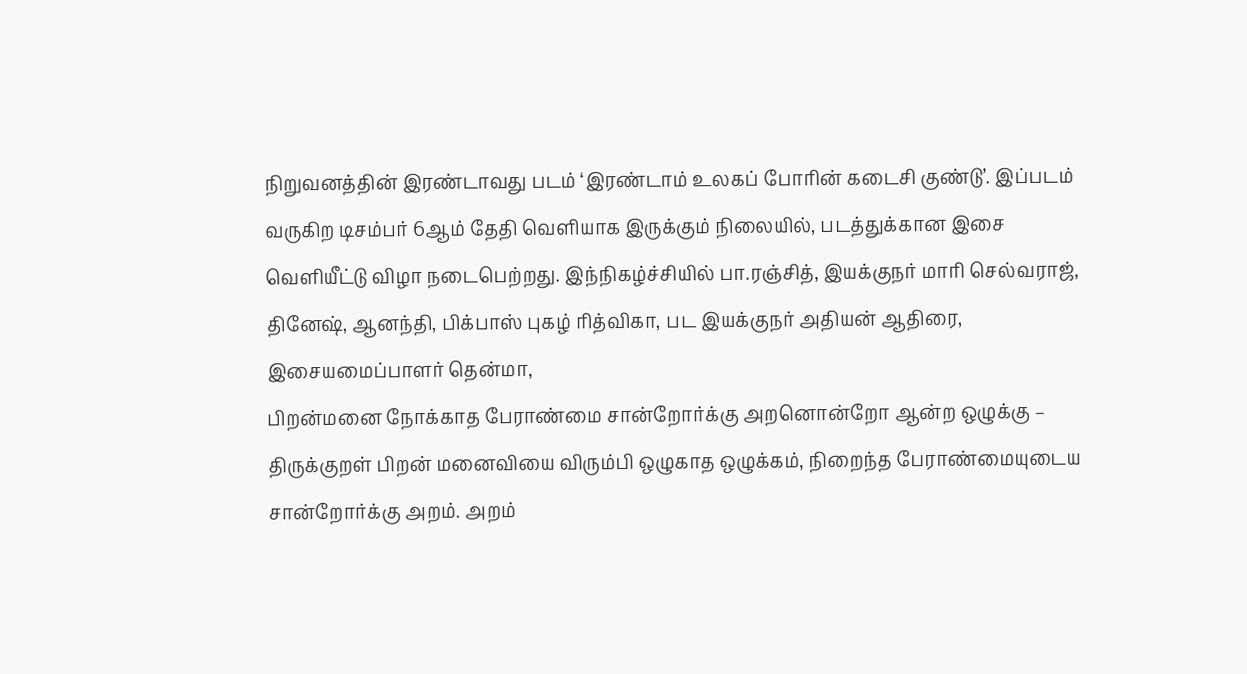நிறுவனத்தின் இரண்டாவது படம் ‘இரண்டாம் உலகப் போரின் கடைசி குண்டு’. இப்படம் வருகிற டிசம்பர் 6ஆம் தேதி வெளியாக இருக்கும் நிலையில், படத்துக்கான இசை வெளியீட்டு விழா நடைபெற்றது. இந்நிகழ்ச்சியில் பா.ரஞ்சித், இயக்குநர் மாரி செல்வராஜ், தினேஷ், ஆனந்தி, பிக்பாஸ் புகழ் ரித்விகா, பட இயக்குநர் அதியன் ஆதிரை, இசையமைப்பாளர் தென்மா,
பிறன்மனை நோக்காத பேராண்மை சான்றோர்க்கு அறனொன்றோ ஆன்ற ஒழுக்கு – திருக்குறள் பிறன் மனைவியை விரும்பி ஒழுகாத ஒழுக்கம், நிறைந்த பேராண்மையுடைய சான்றோர்க்கு அறம். அறம்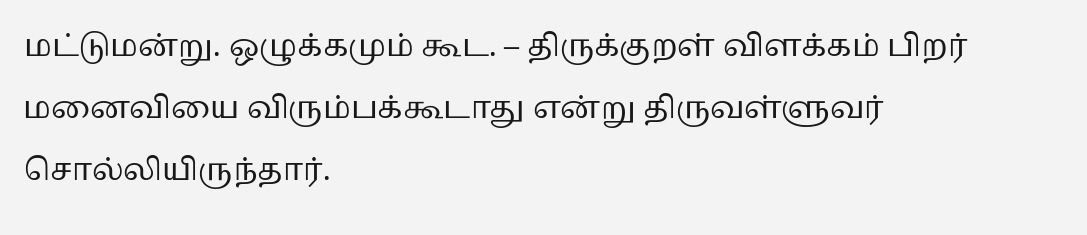மட்டுமன்று. ஒழுக்கமும் கூட. – திருக்குறள் விளக்கம் பிறர் மனைவியை விரும்பக்கூடாது என்று திருவள்ளுவர் சொல்லியிருந்தார்.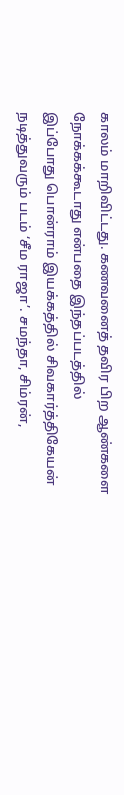காலம் மாறிவிட்டது. கணவனைத் தவிர பிற ஆண்களை நோக்கக்கூடாது என்பதை இந்தப்படத்தில்
இப்போது பொன்ராம் இயக்கத்தில் சிவகார்த்திகேயன் நடித்துவரும் படம் ‘சீம ராஜா’. சமந்தா, சிம்ரன்,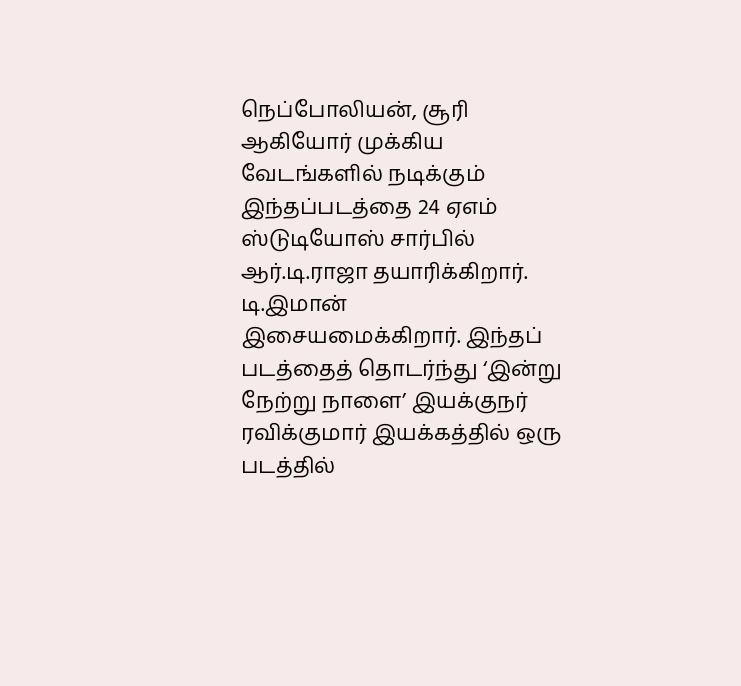நெப்போலியன், சூரி ஆகியோர் முக்கிய வேடங்களில் நடிக்கும் இந்தப்படத்தை 24 ஏஎம் ஸ்டுடியோஸ் சார்பில் ஆர்.டி.ராஜா தயாரிக்கிறார். டி.இமான் இசையமைக்கிறார். இந்தப் படத்தைத் தொடர்ந்து ‘இன்று நேற்று நாளை’ இயக்குநர் ரவிக்குமார் இயக்கத்தில் ஒரு படத்தில்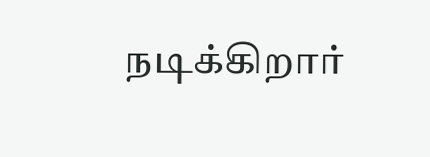நடிக்கிறார்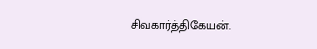சிவகார்த்திகேயன்.